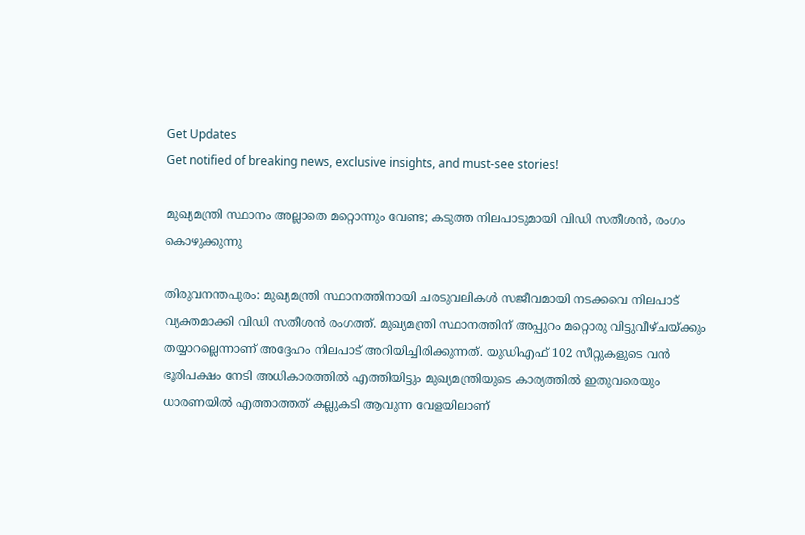Get Updates
Get notified of breaking news, exclusive insights, and must-see stories!

മുഖ്യമന്ത്രി സ്ഥാനം അല്ലാതെ മറ്റൊന്നും വേണ്ട; കടുത്ത നിലപാടുമായി വിഡി സതീശൻ, രംഗം കൊഴുക്കുന്നു

തിരുവനന്തപുരം: മുഖ്യമന്ത്രി സ്ഥാനത്തിനായി ചരടുവലികൾ സജീവമായി നടക്കവെ നിലപാട് വ്യക്തമാക്കി വിഡി സതീശൻ രംഗത്ത്. മുഖ്യമന്ത്രി സ്ഥാനത്തിന് അപ്പുറം മറ്റൊരു വിട്ടുവീഴ്‌ചയ്ക്കും തയ്യാറല്ലെന്നാണ് അദ്ദേഹം നിലപാട് അറിയിച്ചിരിക്കുന്നത്. യുഡിഎഫ് 102 സീറ്റുകളുടെ വൻ ഭൂരിപക്ഷം നേടി അധികാരത്തിൽ എത്തിയിട്ടും മുഖ്യമന്ത്രിയുടെ കാര്യത്തിൽ ഇതുവരെയും ധാരണയിൽ എത്താത്തത് കല്ലുകടി ആവുന്ന വേളയിലാണ്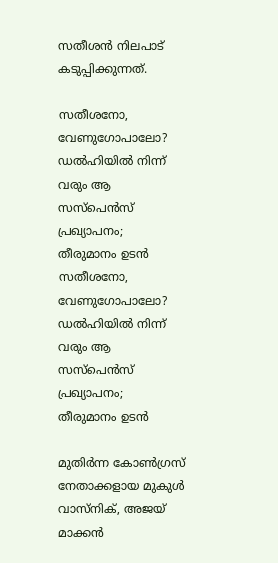സതീശൻ നിലപാട് കടുപ്പിക്കുന്നത്.

സതീശനോ, വേണുഗോപാലോ? ഡൽഹിയിൽ നിന്ന് വരും ആ സസ്പെൻസ് പ്രഖ്യാപനം; തീരുമാനം ഉടൻ
സതീശനോ, വേണുഗോപാലോ? ഡൽഹിയിൽ നിന്ന് വരും ആ സസ്പെൻസ് പ്രഖ്യാപനം; തീരുമാനം ഉടൻ

മുതിർന്ന കോൺഗ്രസ് നേതാക്കളായ മുകുൾ വാസ്‌നിക്, അജയ് മാക്കൻ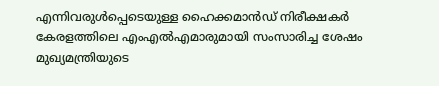എന്നിവരുൾപ്പെടെയുള്ള ഹൈക്കമാൻഡ് നിരീക്ഷകർ കേരളത്തിലെ എംഎൽഎമാരുമായി സംസാരിച്ച ശേഷം മുഖ്യമന്ത്രിയുടെ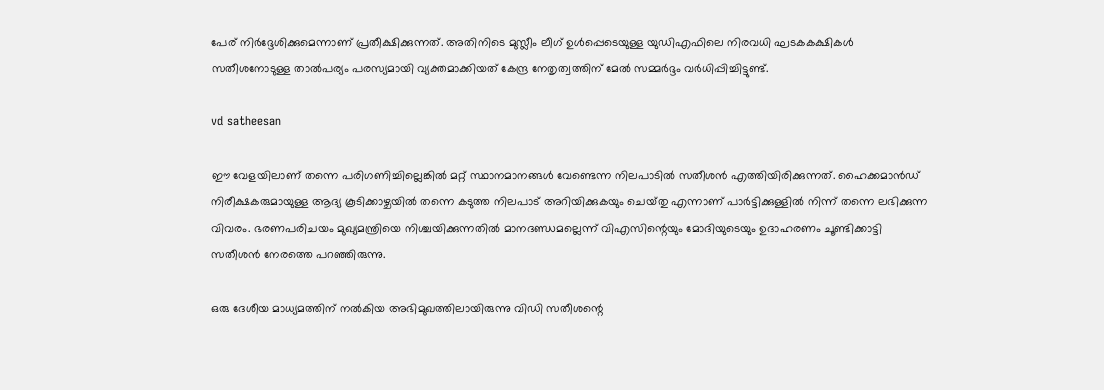പേര് നിർദ്ദേശിക്കുമെന്നാണ് പ്രതീക്ഷിക്കുന്നത്. അതിനിടെ മുസ്ലീം ലീഗ് ഉൾപ്പെടെയുള്ള യുഡിഎഫിലെ നിരവധി ഘടകകക്ഷികൾ സതീശനോടുള്ള താൽപര്യം പരസ്യമായി വ്യക്തമാക്കിയത് കേന്ദ്ര നേതൃത്വത്തിന് മേൽ സമ്മർദ്ദം വർധിപ്പിച്ചിട്ടുണ്ട്.

vd satheesan

ഈ വേളയിലാണ് തന്നെ പരിഗണിച്ചില്ലെങ്കിൽ മറ്റ് സ്ഥാനമാനങ്ങൾ വേണ്ടെന്ന നിലപാടിൽ സതീശൻ എത്തിയിരിക്കുന്നത്. ഹൈക്കമാൻഡ് നിരീക്ഷകരുമായുള്ള ആദ്യ കൂടിക്കാഴ്ചയിൽ തന്നെ കടുത്ത നിലപാട് അറിയിക്കുകയും ചെയ്‌തു എന്നാണ് പാർട്ടിക്കുള്ളിൽ നിന്ന് തന്നെ ലഭിക്കുന്ന വിവരം. ഭരണപരിചയം മുഖ്യമന്ത്രിയെ നിശ്ചയിക്കുന്നതിൽ മാനദണ്ഡമല്ലെന്ന് വിഎസിന്റെയും മോദിയുടെയും ഉദാഹരണം ചൂണ്ടിക്കാട്ടി സതീശൻ നേരത്തെ പറഞ്ഞിരുന്നു.

ഒരു ദേശീയ മാധ്യമത്തിന് നൽകിയ അഭിമുഖത്തിലായിരുന്നു വിഡി സതീശന്റെ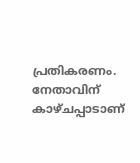പ്രതികരണം. നേതാവിന് കാഴ്‌ചപ്പാടാണ്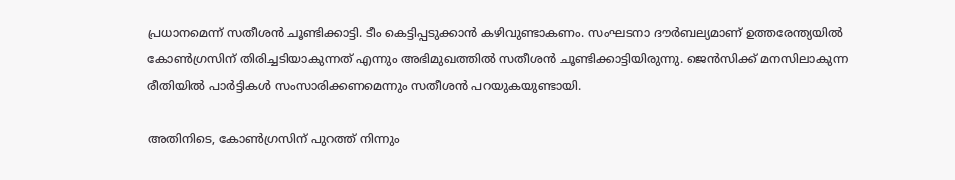പ്രധാനമെന്ന് സതീശൻ ചൂണ്ടിക്കാട്ടി. ടീം കെട്ടിപ്പടുക്കാൻ കഴിവുണ്ടാകണം. സംഘടനാ ദൗർബല്യമാണ് ഉത്തരേന്ത്യയിൽ കോൺഗ്രസിന് തിരിച്ചടിയാകുന്നത് എന്നും അഭിമുഖത്തിൽ സതീശൻ ചൂണ്ടിക്കാട്ടിയിരുന്നു. ജെൻസിക്ക് മനസിലാകുന്ന രീതിയിൽ പാർട്ടികൾ സംസാരിക്കണമെന്നും സതീശൻ പറയുകയുണ്ടായി.

അതിനിടെ, കോൺഗ്രസിന് പുറത്ത് നിന്നും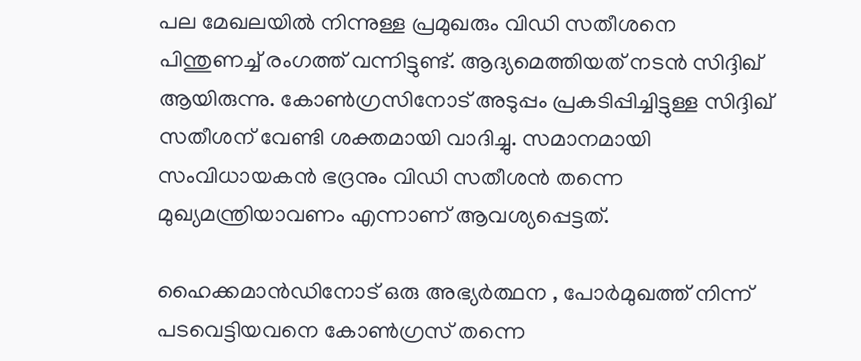പല മേഖലയിൽ നിന്നുള്ള പ്രമുഖരും വിഡി സതീശനെ പിന്തുണച്ച് രംഗത്ത് വന്നിട്ടുണ്ട്. ആദ്യമെത്തിയത് നടൻ സിദ്ദിഖ് ആയിരുന്നു. കോൺഗ്രസിനോട് അടുപ്പം പ്രകടിപ്പിച്ചിട്ടുള്ള സിദ്ദിഖ് സതീശന് വേണ്ടി ശക്തമായി വാദിച്ചു. സമാനമായി സംവിധായകൻ ഭദ്രനും വിഡി സതീശൻ തന്നെ മുഖ്യമന്ത്രിയാവണം എന്നാണ് ആവശ്യപ്പെട്ടത്.

ഹൈക്കമാൻഡിനോട് ഒരു അഭ്യർത്ഥന , പോർമുഖത്ത് നിന്ന് പടവെട്ടിയവനെ കോൺഗ്രസ് തന്നെ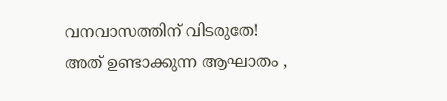വനവാസത്തിന് വിടരുതേ! അത് ഉണ്ടാക്കുന്ന ആഘാതം ,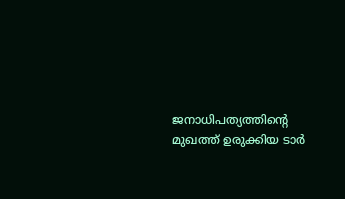ജനാധിപത്യത്തിന്റെ മുഖത്ത് ഉരുക്കിയ ടാർ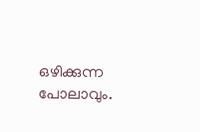ഒഴിക്കുന്ന പോലാവും.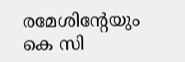രമേശിന്റേയും കെ സി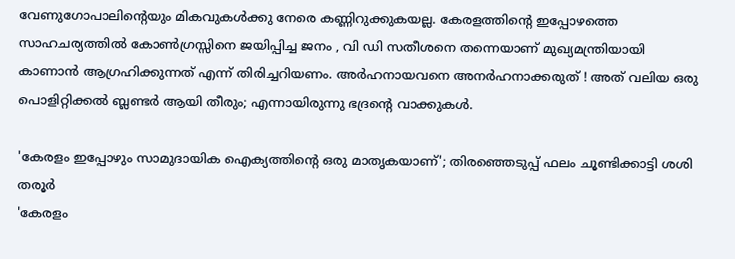വേണുഗോപാലിന്റെയും മികവുകൾക്കു നേരെ കണ്ണിറുക്കുകയല്ല. കേരളത്തിന്റെ ഇപ്പോഴത്തെ സാഹചര്യത്തിൽ കോൺഗ്രസ്സിനെ ജയിപ്പിച്ച ജനം , വി ഡി സതീശനെ തന്നെയാണ് മുഖ്യമന്ത്രിയായി കാണാൻ ആഗ്രഹിക്കുന്നത് എന്ന് തിരിച്ചറിയണം. അർഹനായവനെ അനർഹനാക്കരുത് ! അത് വലിയ ഒരു പൊളിറ്റിക്കൽ ബ്ലണ്ടർ ആയി തീരും; എന്നായിരുന്നു ഭദ്രന്റെ വാക്കുകൾ.

'കേരളം ഇപ്പോഴും സാമുദായിക ഐക്യത്തിന്റെ ഒരു മാതൃകയാണ്'; തിരഞ്ഞെടുപ്പ് ഫലം ചൂണ്ടിക്കാട്ടി ശശി തരൂർ
'കേരളം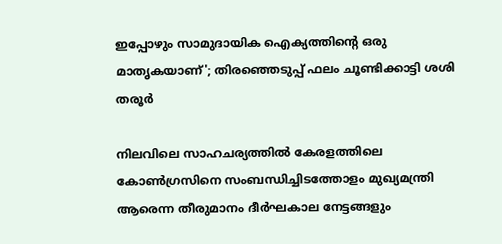ഇപ്പോഴും സാമുദായിക ഐക്യത്തിന്റെ ഒരു മാതൃകയാണ്'; തിരഞ്ഞെടുപ്പ് ഫലം ചൂണ്ടിക്കാട്ടി ശശി തരൂർ

നിലവിലെ സാഹചര്യത്തിൽ കേരളത്തിലെ കോൺഗ്രസിനെ സംബന്ധിച്ചിടത്തോളം മുഖ്യമന്ത്രി ആരെന്ന തീരുമാനം ദീർഘകാല നേട്ടങ്ങളും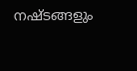നഷ്‌ടങ്ങളും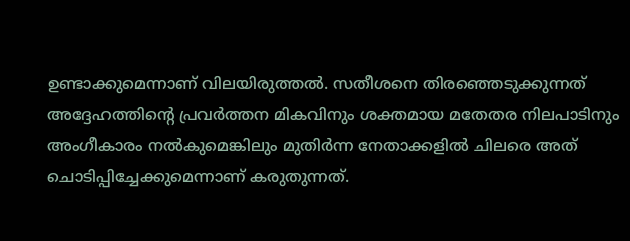ഉണ്ടാക്കുമെന്നാണ് വിലയിരുത്തൽ. സതീശനെ തിരഞ്ഞെടുക്കുന്നത് അദ്ദേഹത്തിന്റെ പ്രവർത്തന മികവിനും ശക്തമായ മതേതര നിലപാടിനും അംഗീകാരം നൽകുമെങ്കിലും മുതിർന്ന നേതാക്കളിൽ ചിലരെ അത് ചൊടിപ്പിച്ചേക്കുമെന്നാണ് കരുതുന്നത്.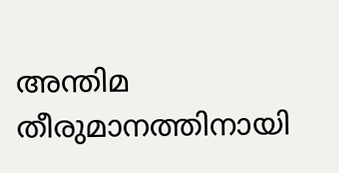അന്തിമ തീരുമാനത്തിനായി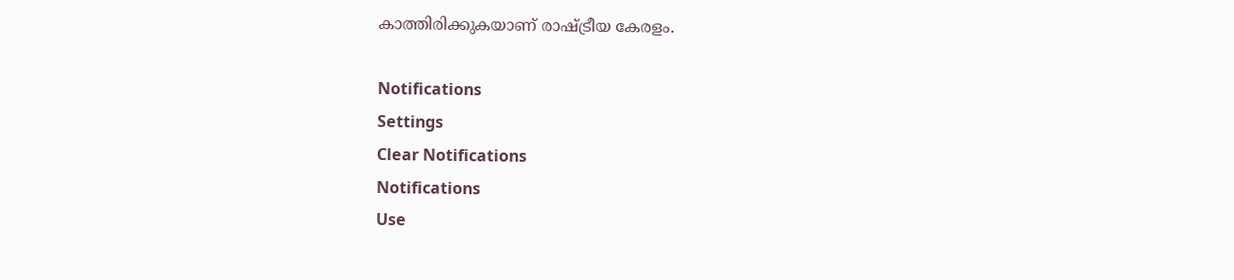കാത്തിരിക്കുകയാണ് രാഷ്ട്രീയ കേരളം.

Notifications
Settings
Clear Notifications
Notifications
Use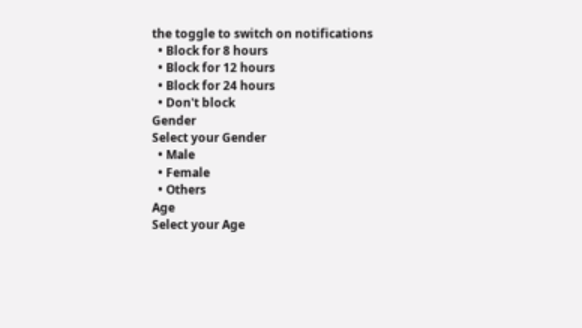the toggle to switch on notifications
  • Block for 8 hours
  • Block for 12 hours
  • Block for 24 hours
  • Don't block
Gender
Select your Gender
  • Male
  • Female
  • Others
Age
Select your Age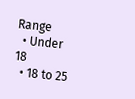Range
  • Under 18
  • 18 to 25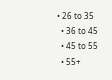• 26 to 35
  • 36 to 45
  • 45 to 55
  • 55+